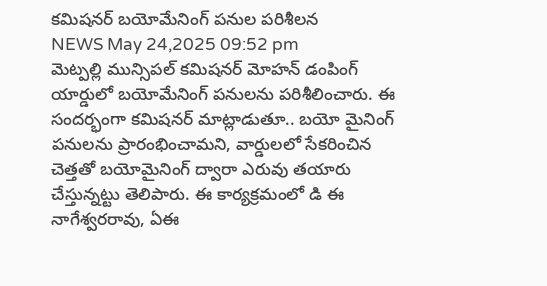కమిషనర్ బయోమేనింగ్ పనుల పరిశీలన
NEWS May 24,2025 09:52 pm
మెట్పల్లి మున్సిపల్ కమిషనర్ మోహన్ డంపింగ్ యార్డులో బయోమేనింగ్ పనులను పరిశీలించారు. ఈ సందర్భంగా కమిషనర్ మాట్లాడుతూ.. బయో మైనింగ్ పనులను ప్రారంభించామని, వార్డులలో సేకరించిన చెత్తతో బయోమైనింగ్ ద్వారా ఎరువు తయారు చేస్తున్నట్టు తెలిపారు. ఈ కార్యక్రమంలో డి ఈ నాగేశ్వరరావు, ఏఈ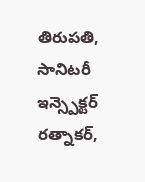తిరుపతి, సానిటరీ ఇన్స్పెక్టర్ రత్నాకర్,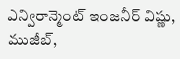ఎన్విరాన్మెంట్ ఇంజనీర్ విష్ణు, ముజీబ్,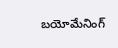బయోమేనింగ్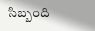సిబ్బంది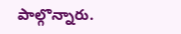పాల్గొన్నారు.